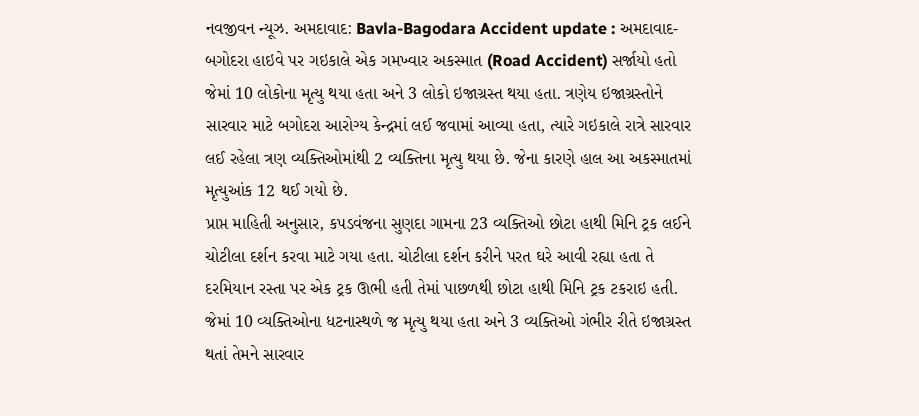નવજીવન ન્યૂઝ. અમદાવાદ: Bavla-Bagodara Accident update : અમદાવાદ-બગોદરા હાઇવે પર ગઇકાલે એક ગમખ્વાર અકસ્માત (Road Accident) સર્જાયો હતો જેમાં 10 લોકોના મૃત્યુ થયા હતા અને 3 લોકો ઇજાગ્રસ્ત થયા હતા. ત્રણેય ઇજાગ્રસ્તોને સારવાર માટે બગોદરા આરોગ્ય કેન્દ્રમાં લઈ જવામાં આવ્યા હતા, ત્યારે ગઇકાલે રાત્રે સારવાર લઈ રહેલા ત્રણ વ્યક્તિઓમાંથી 2 વ્યક્તિના મૃત્યુ થયા છે. જેના કારણે હાલ આ અકસ્માતમાં મૃત્યુઆંક 12 થઈ ગયો છે.
પ્રાપ્ત માહિતી અનુસાર, કપડવંજના સુણદા ગામના 23 વ્યક્તિઓ છોટા હાથી મિનિ ટ્રક લઈને ચોટીલા દર્શન કરવા માટે ગયા હતા. ચોટીલા દર્શન કરીને પરત ઘરે આવી રહ્યા હતા તે દરમિયાન રસ્તા પર એક ટ્રક ઊભી હતી તેમાં પાછળથી છોટા હાથી મિનિ ટ્રક ટકરાઇ હતી. જેમાં 10 વ્યક્તિઓના ધટનાસ્થળે જ મૃત્યુ થયા હતા અને 3 વ્યક્તિઓ ગંભીર રીતે ઇજાગ્રસ્ત થતાં તેમને સારવાર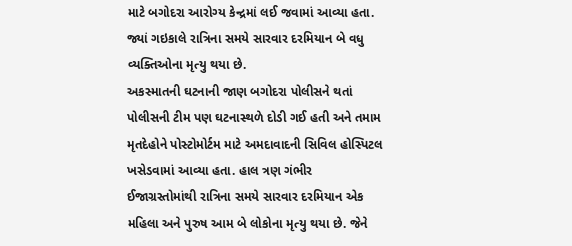માટે બગોદરા આરોગ્ય કેન્દ્રમાં લઈ જવામાં આવ્યા હતા. જ્યાં ગઇકાલે રાત્રિના સમયે સારવાર દરમિયાન બે વધુ વ્યક્તિઓના મૃત્યુ થયા છે.
અકસ્માતની ઘટનાની જાણ બગોદરા પોલીસને થતાં પોલીસની ટીમ પણ ઘટનાસ્થળે દોડી ગઈ હતી અને તમામ મૃતદેહોને પોસ્ટોમોર્ટમ માટે અમદાવાદની સિવિલ હોસ્પિટલ ખસેડવામાં આવ્યા હતા. હાલ ત્રણ ગંભીર ઈજાગ્રસ્તોમાંથી રાત્રિના સમયે સારવાર દરમિયાન એક મહિલા અને પુરુષ આમ બે લોકોના મૃત્યુ થયા છે. જેને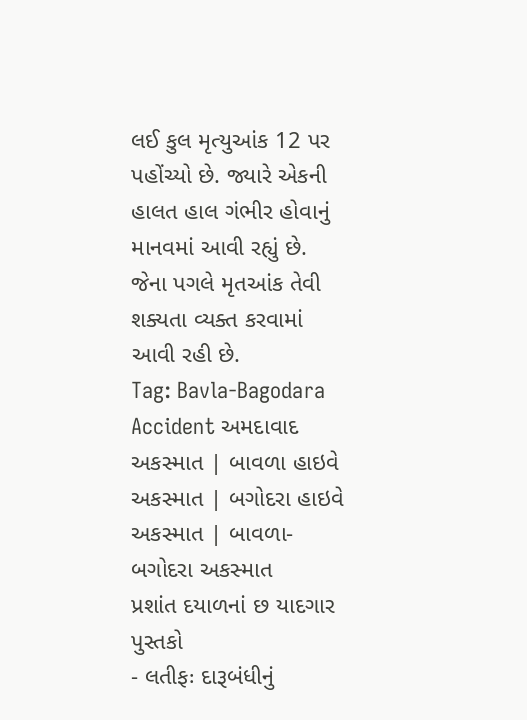લઈ કુલ મૃત્યુઆંક 12 પર પહોંચ્યો છે. જ્યારે એકની હાલત હાલ ગંભીર હોવાનું માનવમાં આવી રહ્યું છે. જેના પગલે મૃતઆંક તેવી શક્યતા વ્યક્ત કરવામાં આવી રહી છે.
Tag: Bavla-Bagodara Accident અમદાવાદ અકસ્માત | બાવળા હાઇવે અકસ્માત | બગોદરા હાઇવે અકસ્માત | બાવળા-બગોદરા અકસ્માત
પ્રશાંત દયાળનાં છ યાદગાર પુસ્તકો
- લતીફઃ દારૂબંધીનું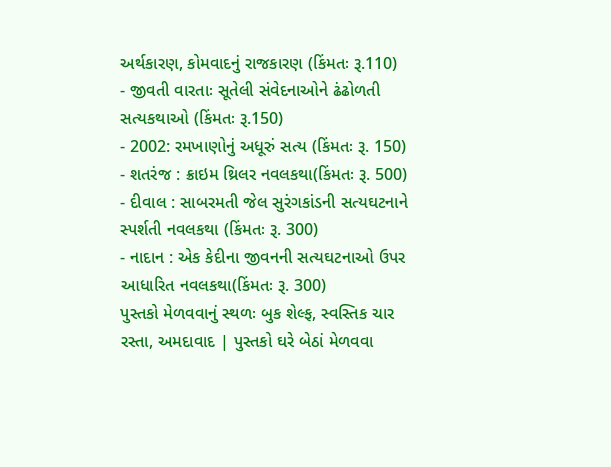અર્થકારણ, કોમવાદનું રાજકારણ (કિંમતઃ રૂ.110)
- જીવતી વારતાઃ સૂતેલી સંવેદનાઓને ઢંઢોળતી સત્યકથાઓ (કિંમતઃ રૂ.150)
- 2002: રમખાણોનું અધૂરું સત્ય (કિંમતઃ રૂ. 150)
- શતરંજ : ક્રાઇમ થ્રિલર નવલકથા(કિંમતઃ રૂ. 500)
- દીવાલ : સાબરમતી જેલ સુરંગકાંડની સત્યઘટનાને સ્પર્શતી નવલકથા (કિંમતઃ રૂ. 300)
- નાદાન : એક કેદીના જીવનની સત્યઘટનાઓ ઉપર આધારિત નવલકથા(કિંમતઃ રૂ. 300)
પુસ્તકો મેળવવાનું સ્થળઃ બુક શેલ્ફ, સ્વસ્તિક ચાર રસ્તા, અમદાવાદ | પુસ્તકો ઘરે બેઠાં મેળવવા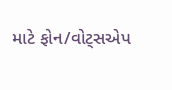માટે ફોન/વોટ્સએપ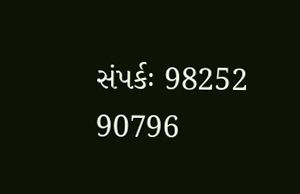સંપર્કઃ 98252 90796